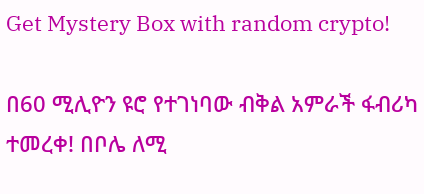Get Mystery Box with random crypto!

በ60 ሚሊዮን ዩሮ የተገነባው ብቅል አምራች ፋብሪካ ተመረቀ! በቦሌ ለሚ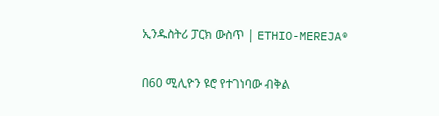ኢንዱስትሪ ፓርክ ውስጥ | ETHIO-MEREJA®

በ60 ሚሊዮን ዩሮ የተገነባው ብቅል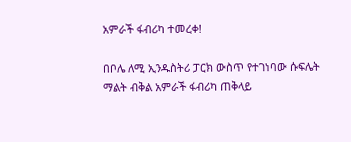አምራች ፋብሪካ ተመረቀ!

በቦሌ ለሚ ኢንዱስትሪ ፓርክ ውስጥ የተገነባው ሱፍሌት ማልት ብቅል አምራች ፋብሪካ ጠቅላይ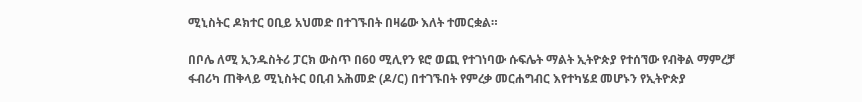ሚኒስትር ዶክተር ዐቢይ አህመድ በተገኙበት በዛሬው እለት ተመርቋል።

በቦሌ ለሚ ኢንዱስትሪ ፓርክ ውስጥ በ60 ሚሊየን ዩሮ ወጪ የተገነባው ሱፍሌት ማልት ኢትዮጵያ የተሰኘው የብቅል ማምረቻ ፋብሪካ ጠቅላይ ሚኒስትር ዐቢብ አሕመድ (ዶ/ር) በተገኙበት የምረቃ መርሐግብር እየተካሄደ መሆኑን የኢትዮጵያ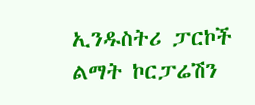ኢንዱስትሪ ፓርኮች ልማት ኮርፓሬሽን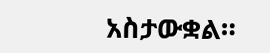አስታውቋል።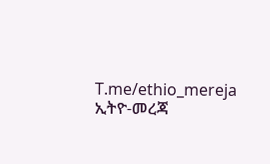T.me/ethio_mereja
ኢትዮ-መረጃ